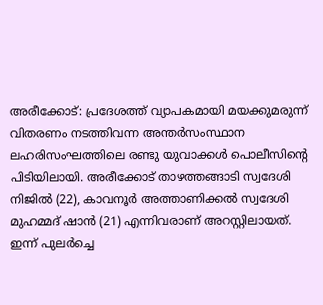അരീക്കോട്: പ്രദേശത്ത് വ്യാപകമായി മയക്കുമരുന്ന് വിതരണം നടത്തിവന്ന അന്തർസംസ്ഥാന ലഹരിസംഘത്തിലെ രണ്ടു യുവാക്കൾ പൊലീസിന്റെ പിടിയിലായി. അരീക്കോട് താഴത്തങ്ങാടി സ്വദേശി നിജിൽ (22), കാവനൂർ അത്താണിക്കൽ സ്വദേശി മുഹമ്മദ് ഷാൻ (21) എന്നിവരാണ് അറസ്റ്റിലായത്.
ഇന്ന് പുലർച്ചെ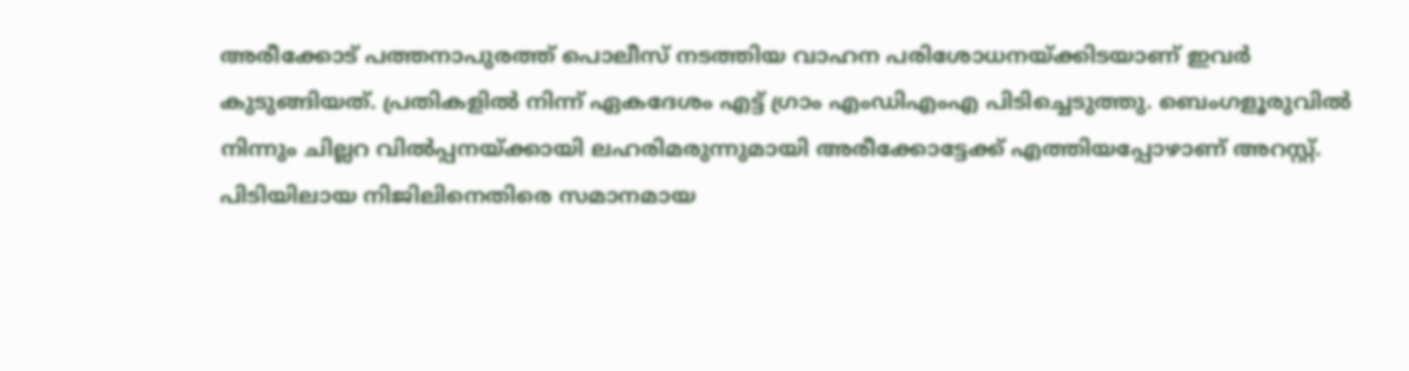അരീക്കോട് പത്തനാപുരത്ത് പൊലീസ് നടത്തിയ വാഹന പരിശോധനയ്ക്കിടയാണ് ഇവർ കുടുങ്ങിയത്. പ്രതികളിൽ നിന്ന് ഏകദേശം എട്ട് ഗ്രാം എംഡിഎംഎ പിടിച്ചെടുത്തു. ബെംഗളൂരുവിൽ നിന്നും ചില്ലറ വിൽപ്പനയ്ക്കായി ലഹരിമരുന്നുമായി അരീക്കോട്ടേക്ക് എത്തിയപ്പോഴാണ് അറസ്റ്റ്.
പിടിയിലായ നിജിലിനെതിരെ സമാനമായ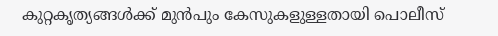കുറ്റകൃത്യങ്ങൾക്ക് മുൻപും കേസുകളുള്ളതായി പൊലീസ്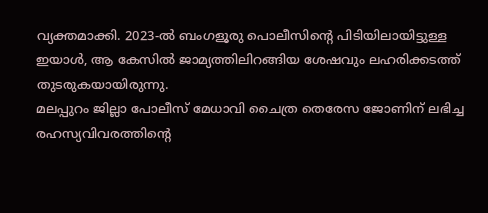വ്യക്തമാക്കി. 2023-ൽ ബംഗളൂരു പൊലീസിന്റെ പിടിയിലായിട്ടുള്ള ഇയാൾ, ആ കേസിൽ ജാമ്യത്തിലിറങ്ങിയ ശേഷവും ലഹരിക്കടത്ത് തുടരുകയായിരുന്നു.
മലപ്പുറം ജില്ലാ പോലീസ് മേധാവി ചൈത്ര തെരേസ ജോണിന് ലഭിച്ച രഹസ്യവിവരത്തിന്റെ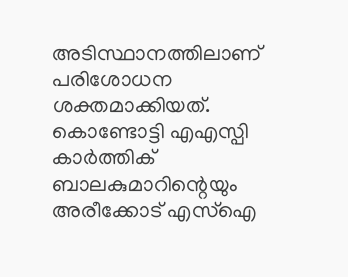അടിസ്ഥാനത്തിലാണ് പരിശോധന ശക്തമാക്കിയത്. കൊണ്ടോട്ടി എഎസ്പി കാർത്തിക് ബാലകുമാറിന്റെയും അരീക്കോട് എസ്ഐ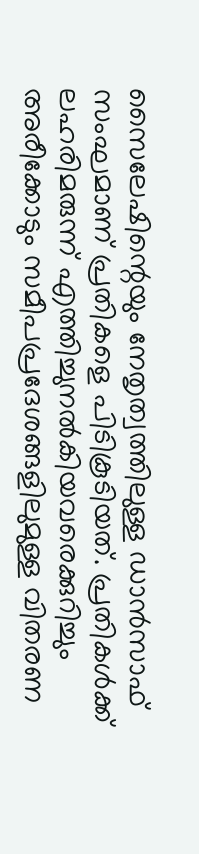സൈലേഷിന്റെയും നേതൃത്വത്തിലുള്ള ഡാൻസാഫ് സംഘമാണ് പ്രതികളെ പിടികൂടിയത്. പ്രതികൾക്ക് ലഹരിമരുന്ന് എത്തിച്ചുനൽകിയവരെക്കുറിച്ചും അരീക്കോടും സമീപപ്രദേശങ്ങളിലുമുള്ള വിതരണ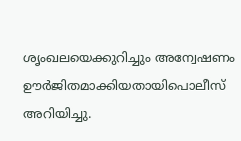ശൃംഖലയെക്കുറിച്ചും അന്വേഷണം ഊർജിതമാക്കിയതായിപൊലീസ് അറിയിച്ചു.